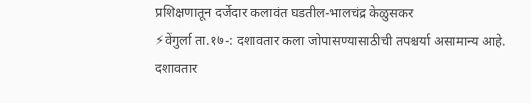प्रशिक्षणातून दर्जेदार कलावंत घडतील-भालचंद्र केळुसकर
⚡वेंगुर्ला ता.१७-: दशावतार कला जोपासण्यासाठीची तपश्चर्या असामान्य आहे. दशावतार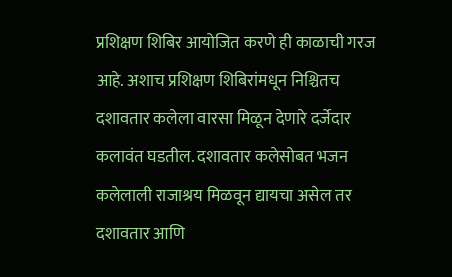प्रशिक्षण शिबिर आयोजित करणे ही काळाची गरज आहे. अशाच प्रशिक्षण शिबिरांमधून निश्चितच दशावतार कलेला वारसा मिळून देणारे दर्जेदार कलावंत घडतील. दशावतार कलेसोबत भजन कलेलाली राजाश्रय मिळवून द्यायचा असेल तर दशावतार आणि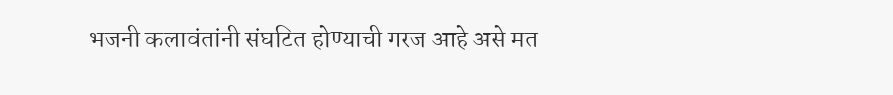भजनी कलावंतांनी संघटित होण्याची गरज आहे असे मत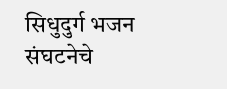सिधुदुर्ग भजन संघटनेचे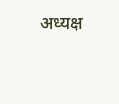अध्यक्ष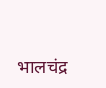भालचंद्र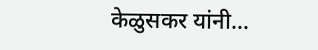केळुसकर यांनी…